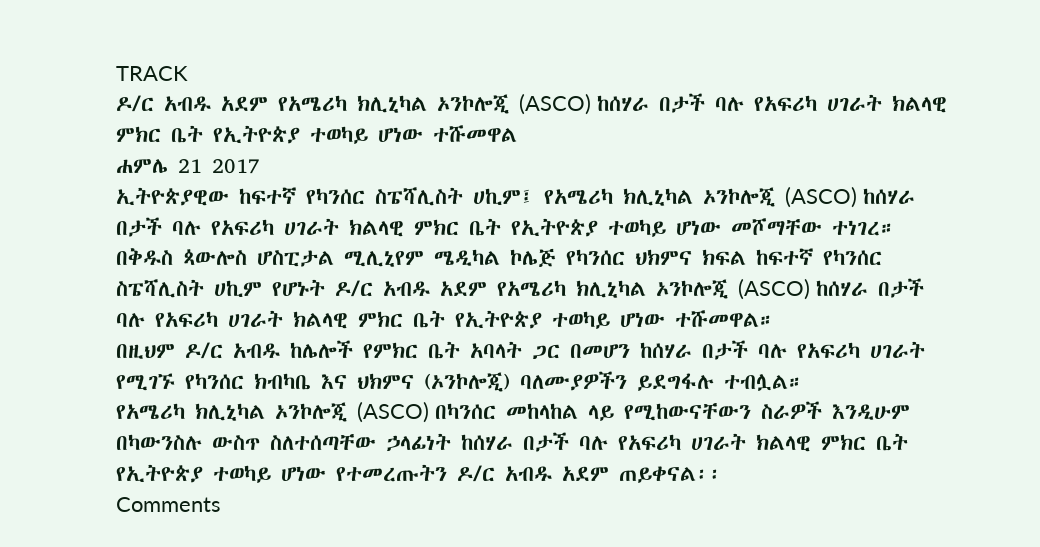TRACK
ዶ/ር አብዱ አደም የአሜሪካ ክሊኒካል ኦንኮሎጂ (ASCO) ከሰሃራ በታች ባሉ የአፍሪካ ሀገራት ክልላዊ ምክር ቤት የኢትዮጵያ ተወካይ ሆነው ተሹመዋል
ሐምሌ 21 2017
ኢትዮጵያዊው ከፍተኛ የካንሰር ስፔሻሊስት ሀኪም፤ የአሜሪካ ክሊኒካል ኦንኮሎጂ (ASCO) ከሰሃራ በታች ባሉ የአፍሪካ ሀገራት ክልላዊ ምክር ቤት የኢትዮጵያ ተወካይ ሆነው መሾማቸው ተነገረ።
በቅዱስ ጳውሎስ ሆስፒታል ሚሊኒየም ሜዲካል ኮሌጅ የካንሰር ህክምና ክፍል ከፍተኛ የካንሰር ስፔሻሊስት ሀኪም የሆኑት ዶ/ር አብዱ አደም የአሜሪካ ክሊኒካል ኦንኮሎጂ (ASCO) ከሰሃራ በታች ባሉ የአፍሪካ ሀገራት ክልላዊ ምክር ቤት የኢትዮጵያ ተወካይ ሆነው ተሹመዋል።
በዚህም ዶ/ር አብዱ ከሌሎች የምክር ቤት አባላት ጋር በመሆን ከሰሃራ በታች ባሉ የአፍሪካ ሀገራት የሚገኙ የካንሰር ክብካቤ እና ህክምና (ኦንኮሎጂ) ባለሙያዎችን ይደግፋሉ ተብሏል።
የአሜሪካ ክሊኒካል ኦንኮሎጂ (ASCO) በካንሰር መከላከል ላይ የሚከውናቸውን ስራዎች እንዲሁም በካውንስሉ ውስጥ ስለተሰጣቸው ኃላፊነት ከሰሃራ በታች ባሉ የአፍሪካ ሀገራት ክልላዊ ምክር ቤት የኢትዮጵያ ተወካይ ሆነው የተመረጡትን ዶ/ር አብዱ አደም ጠይቀናል፡፡
Comments